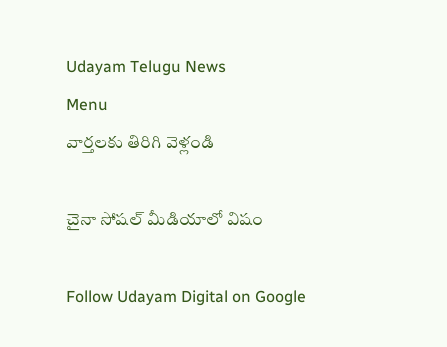Udayam Telugu News
Menu
వార్తలకు తిరిగి వెళ్లండి

చైనా సోషల్‌ మీడియాలో విషం

Follow Udayam Digital on Google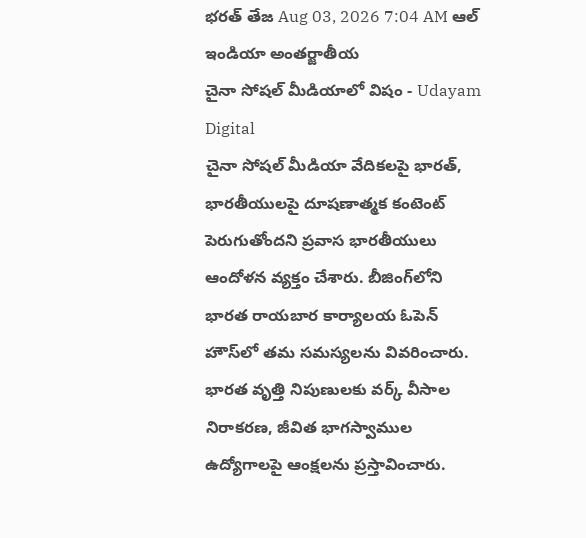భరత్ తేజ Aug 03, 2026 7:04 AM ఆల్ ఇండియా అంతర్జాతీయ
చైనా సోషల్‌ మీడియాలో విషం - Udayam Digital
చైనా సోషల్‌ మీడియా వేదికలపై భారత్‌, భారతీయులపై దూషణాత్మక కంటెంట్‌ పెరుగుతోందని ప్రవాస భారతీయులు ఆందోళన వ్యక్తం చేశారు. బీజింగ్‌లోని భారత రాయబార కార్యాలయ ఓపెన్‌ హౌస్‌లో తమ సమస్యలను వివరించారు. భారత వృత్తి నిపుణులకు వర్క్‌ వీసాల నిరాకరణ, జీవిత భాగస్వాముల ఉద్యోగాలపై ఆంక్షలను ప్రస్తావించారు.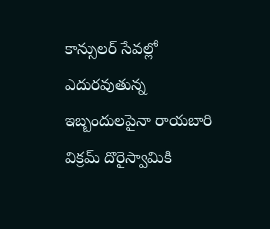కాన్సులర్‌ సేవల్లో ఎదురవుతున్న ఇబ్బందులపైనా రాయబారి విక్రమ్‌ దొరైస్వామికి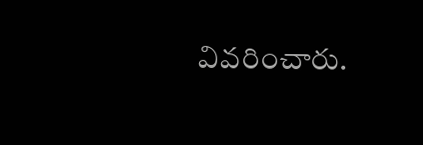వివరించారు.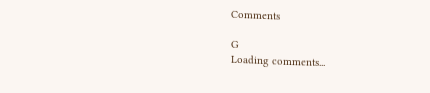Comments

G
Loading comments...